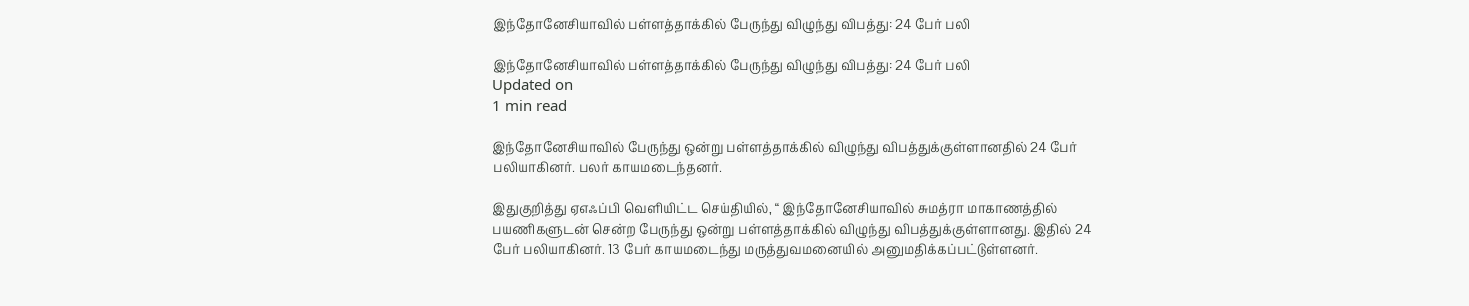இந்தோனேசியாவில் பள்ளத்தாக்கில் பேருந்து விழுந்து விபத்து: 24 பேர் பலி

இந்தோனேசியாவில் பள்ளத்தாக்கில் பேருந்து விழுந்து விபத்து: 24 பேர் பலி
Updated on
1 min read

இந்தோனேசியாவில் பேருந்து ஒன்று பள்ளத்தாக்கில் விழுந்து விபத்துக்குள்ளானதில் 24 பேர் பலியாகினர். பலர் காயமடைந்தனர்.

இதுகுறித்து ஏஎஃப்பி வெளியிட்ட செய்தியில், “ இந்தோனேசியாவில் சுமத்ரா மாகாணத்தில் பயணிகளுடன் சென்ற பேருந்து ஒன்று பள்ளத்தாக்கில் விழுந்து விபத்துக்குள்ளானது. இதில் 24 பேர் பலியாகினர். 13 பேர் காயமடைந்து மருத்துவமனையில் அனுமதிக்கப்பட்டுள்ளனர்.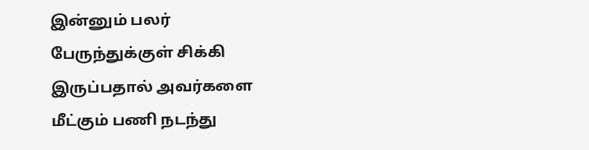இன்னும் பலர் பேருந்துக்குள் சிக்கி இருப்பதால் அவர்களை மீட்கும் பணி நடந்து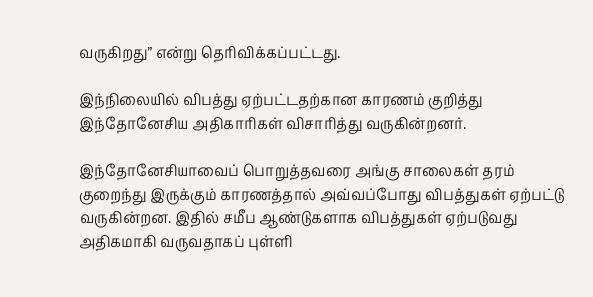வருகிறது” என்று தெரிவிக்கப்பட்டது.

இந்நிலையில் விபத்து ஏற்பட்டதற்கான காரணம் குறித்து இந்தோனேசிய அதிகாரிகள் விசாரித்து வருகின்றனர்.

இந்தோனேசியாவைப் பொறுத்தவரை அங்கு சாலைகள் தரம் குறைந்து இருக்கும் காரணத்தால் அவ்வப்போது விபத்துகள் ஏற்பட்டு வருகின்றன. இதில் சமீப ஆண்டுகளாக விபத்துகள் ஏற்படுவது அதிகமாகி வருவதாகப் புள்ளி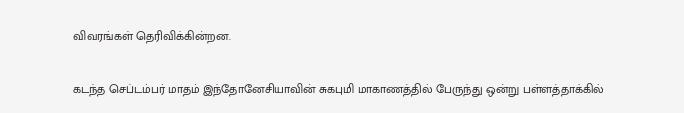விவரங்கள் தெரிவிக்கின்றன.

கடந்த செப்டம்பர் மாதம் இந்தோனேசியாவின் சுகபுமி மாகாணத்தில் பேருந்து ஒன்று பள்ளத்தாக்கில்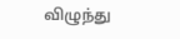விழுந்து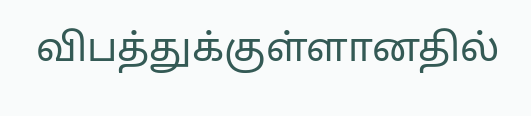விபத்துக்குள்ளானதில்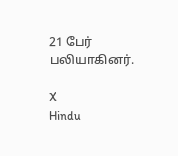21 பேர் பலியாகினர்.

X
Hindu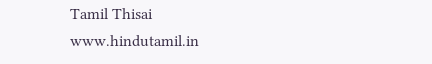Tamil Thisai
www.hindutamil.in